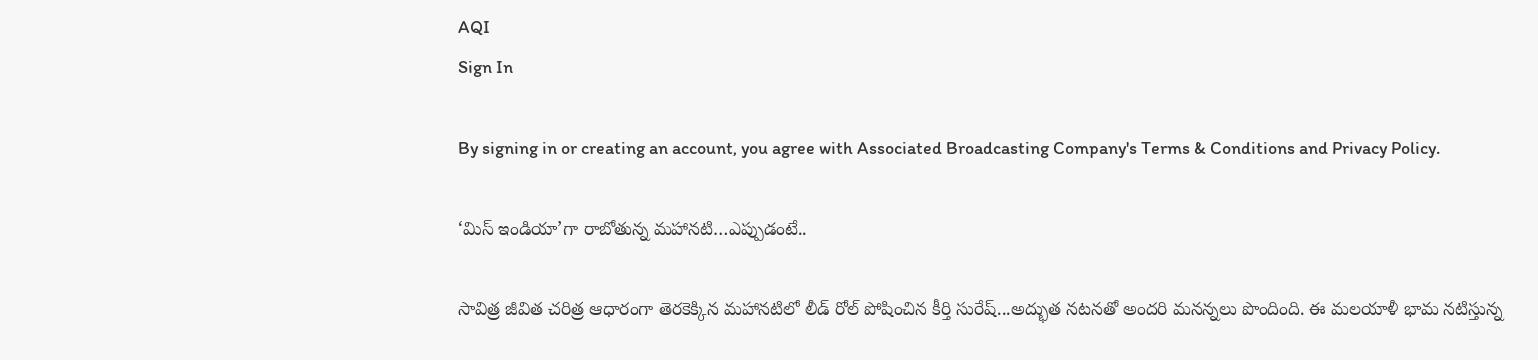AQI
Sign In

By signing in or creating an account, you agree with Associated Broadcasting Company's Terms & Conditions and Privacy Policy.

‘మిస్ ఇండియా’గా రాబోతున్న మహానటి…ఎప్పుడంటే..

సావిత్ర జీవిత చరిత్ర ఆధారంగా తెరకెక్కిన మహానటిలో లీడ్ రోల్ పోషించిన కీర్తి సురేష్...అద్భుత నటనతో అందరి మనన్నలు పొందింది. ఈ మలయాళీ భామ నటిస్తున్న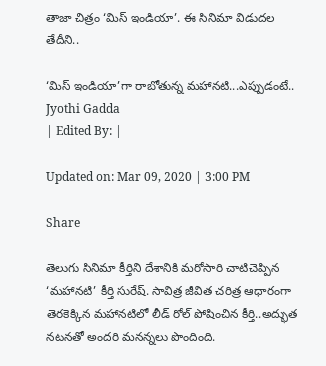తాజా చిత్రం ‘మిస్‌ ఇండియా’. ఈ సినిమా విడుదల తేదీని..

‘మిస్ ఇండియా’గా రాబోతున్న మహానటి...ఎప్పుడంటే..
Jyothi Gadda
| Edited By: |

Updated on: Mar 09, 2020 | 3:00 PM

Share

తెలుగు సినిమా కీర్తిని దేశానికి మరోసారి చాటిచెప్పిన ‘మహానటి’ కీర్తి సురేష్. సావిత్ర జీవిత చరిత్ర ఆధారంగా తెరకెక్కిన మహానటిలో లీడ్ రోల్ పోషించిన కీర్తి..అద్భుత నటనతో అందరి మనన్నలు పొందింది.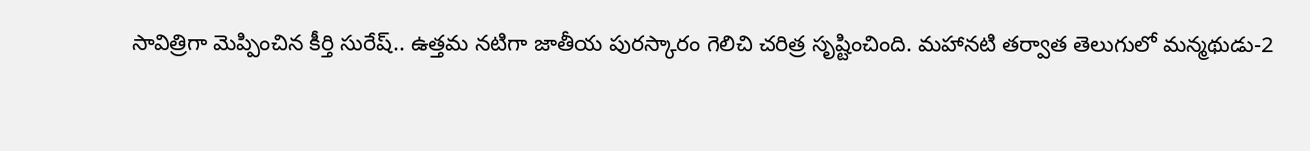సావిత్రిగా మెప్పించిన కీర్తి సురేష్.. ఉత్తమ నటిగా జాతీయ పురస్కారం గెలిచి చరిత్ర సృష్టించింది. మహానటి తర్వాత తెలుగులో మన్మథుడు-2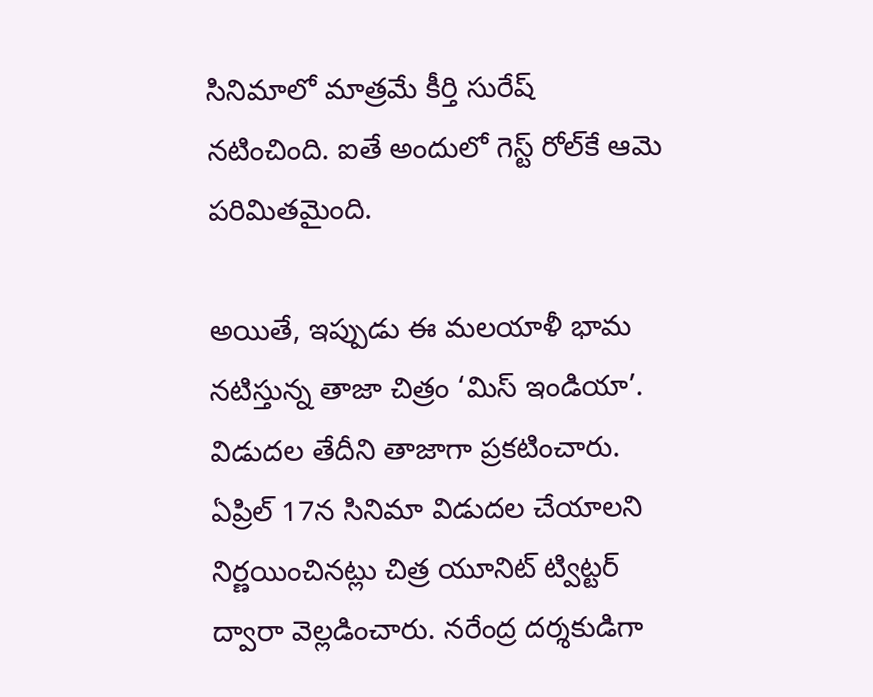సినిమాలో మాత్రమే కీర్తి సురేష్ నటించింది. ఐతే అందులో గెస్ట్ రోల్‌కే ఆమె పరిమితమైంది.

అయితే, ఇప్పుడు ఈ మలయాళీ భామ నటిస్తున్న తాజా చిత్రం ‘మిస్‌ ఇండియా’. విడుదల తేదీని తాజాగా ప్రకటించారు. ఏప్రిల్‌ 17న సినిమా విడుదల చేయాలని నిర్ణయించినట్లు చిత్ర యూనిట్‌ ట్విట్టర్ ద్వారా వెల్లడించారు. నరేంద్ర దర్శకుడిగా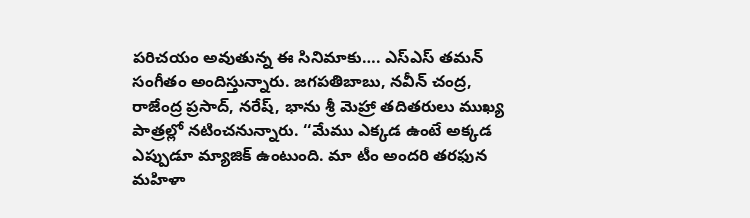పరిచయం అవుతున్న ఈ సినిమాకు…. ఎస్‌ఎస్‌ తమన్‌ సంగీతం అందిస్తున్నారు. జగపతిబాబు, నవీన్‌ చంద్ర, రాజేంద్ర ప్రసాద్‌, నరేష్‌, భాను శ్రీ మెహ్రా తదితరులు ముఖ్య పాత్రల్లో నటించనున్నారు. ‘‘మేము ఎక్కడ ఉంటే అక్కడ ఎప్పుడూ మ్యాజిక్‌ ఉంటుంది. మా టీం అందరి తరఫున మహిళా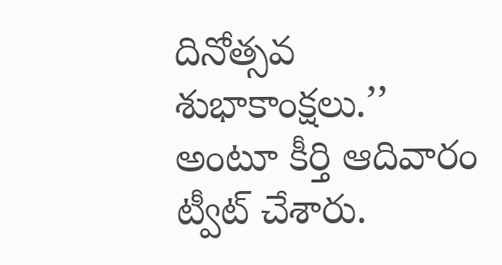దినోత్సవ శుభాకాంక్షలు.’’ అంటూ కీర్తి ఆదివారం ట్వీట్‌ చేశారు.